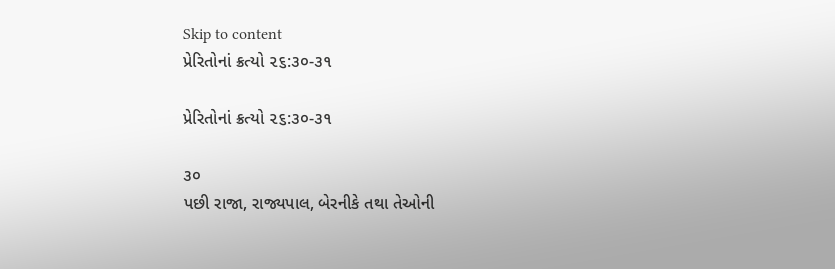Skip to content
પ્રેરિતોનાં ક્રત્યો ૨૬:૩૦-૩૧

પ્રેરિતોનાં ક્રત્યો ૨૬:૩૦-૩૧

૩૦
પછી રાજા, રાજ્યપાલ, બેરનીકે તથા તેઓની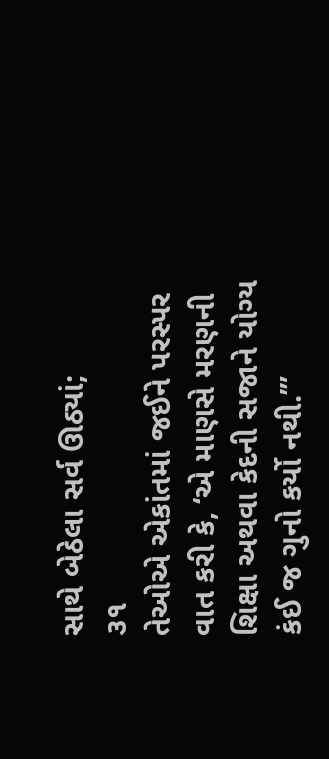સાથે બેઠેલા સર્વ ઊઠ્યાં;
૩૧
તેઓએ એકાંતમાં જઈને પરસ્પર વાત કરી કે, ‘એ માણસે મરણની શિક્ષા અથવા કેદની સજાને યોગ્ય કંઈ જ ગુનો કર્યો નથી.’”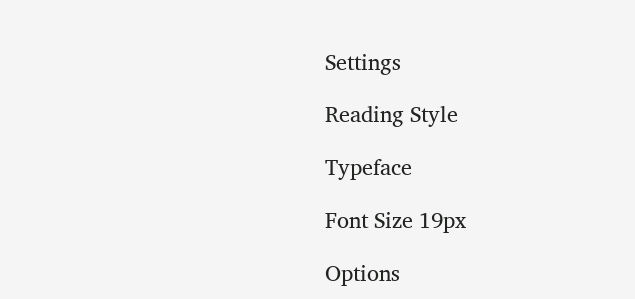Settings

Reading Style

Typeface

Font Size 19px

Options